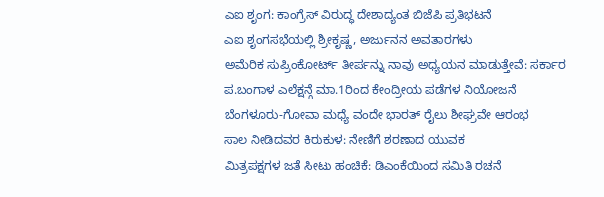ಎಐ ಶೃಂಗ: ಕಾಂಗ್ರೆಸ್ ವಿರುದ್ಧ ದೇಶಾದ್ಯಂತ ಬಿಜೆಪಿ ಪ್ರತಿಭಟನೆ
ಎಐ ಶೃಂಗಸಭೆಯಲ್ಲಿ ಶ್ರೀಕೃಷ್ಣ, ಅರ್ಜುನನ ಅವತಾರಗಳು
ಅಮೆರಿಕ ಸುಪ್ರಿಂಕೋರ್ಟ್ ತೀರ್ಪನ್ನು ನಾವು ಅಧ್ಯಯನ ಮಾಡುತ್ತೇವೆ: ಸರ್ಕಾರ
ಪ.ಬಂಗಾಳ ಎಲೆಕ್ಷನ್ಗೆ ಮಾ.1ರಿಂದ ಕೇಂದ್ರೀಯ ಪಡೆಗಳ ನಿಯೋಜನೆ
ಬೆಂಗಳೂರು-ಗೋವಾ ಮಧ್ಯೆ ವಂದೇ ಭಾರತ್ ರೈಲು ಶೀಘ್ರವೇ ಆರಂಭ
ಸಾಲ ನೀಡಿದವರ ಕಿರುಕುಳ: ನೇಣಿಗೆ ಶರಣಾದ ಯುವಕ
ಮಿತ್ರಪಕ್ಷಗಳ ಜತೆ ಸೀಟು ಹಂಚಿಕೆ: ಡಿಎಂಕೆಯಿಂದ ಸಮಿತಿ ರಚನೆ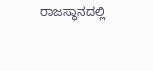ರಾಜಸ್ಥಾನದಲ್ಲಿ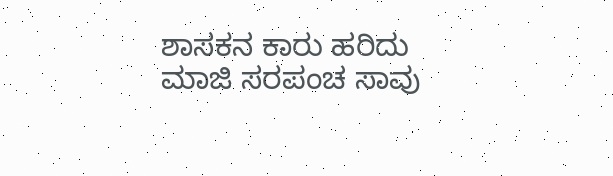ಶಾಸಕನ ಕಾರು ಹರಿದು ಮಾಜಿ ಸರಪಂಚ ಸಾವು